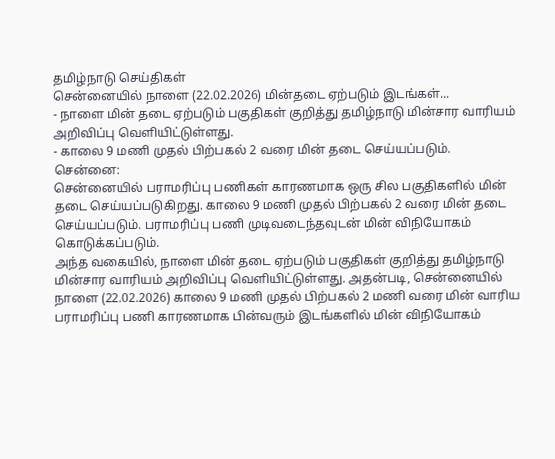தமிழ்நாடு செய்திகள்
சென்னையில் நாளை (22.02.2026) மின்தடை ஏற்படும் இடங்கள்...
- நாளை மின் தடை ஏற்படும் பகுதிகள் குறித்து தமிழ்நாடு மின்சார வாரியம் அறிவிப்பு வெளியிட்டுள்ளது.
- காலை 9 மணி முதல் பிற்பகல் 2 வரை மின் தடை செய்யப்படும்.
சென்னை:
சென்னையில் பராமரிப்பு பணிகள் காரணமாக ஒரு சில பகுதிகளில் மின் தடை செய்யப்படுகிறது. காலை 9 மணி முதல் பிற்பகல் 2 வரை மின் தடை செய்யப்படும். பராமரிப்பு பணி முடிவடைந்தவுடன் மின் விநியோகம் கொடுக்கப்படும்.
அந்த வகையில், நாளை மின் தடை ஏற்படும் பகுதிகள் குறித்து தமிழ்நாடு மின்சார வாரியம் அறிவிப்பு வெளியிட்டுள்ளது. அதன்படி, சென்னையில் நாளை (22.02.2026) காலை 9 மணி முதல் பிற்பகல் 2 மணி வரை மின் வாரிய பராமரிப்பு பணி காரணமாக பின்வரும் இடங்களில் மின் விநியோகம்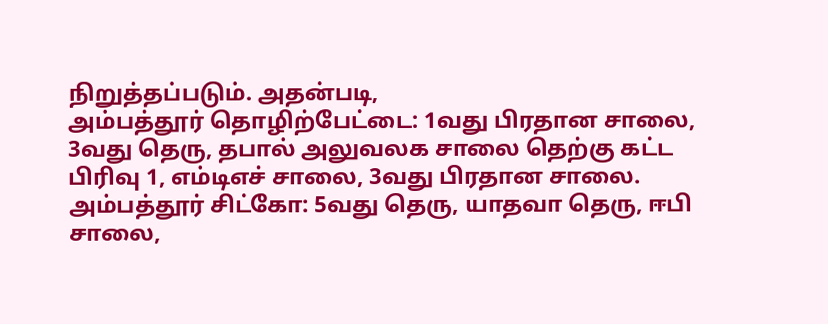நிறுத்தப்படும். அதன்படி,
அம்பத்தூர் தொழிற்பேட்டை: 1வது பிரதான சாலை, 3வது தெரு, தபால் அலுவலக சாலை தெற்கு கட்ட பிரிவு 1, எம்டிஎச் சாலை, 3வது பிரதான சாலை.
அம்பத்தூர் சிட்கோ: 5வது தெரு, யாதவா தெரு, ஈபி சாலை,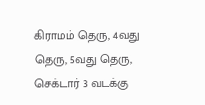கிராமம் தெரு, 4வது தெரு, 5வது தெரு, செக்டார் 3 வடக்கு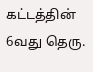கட்டத்தின் 6வது தெரு.